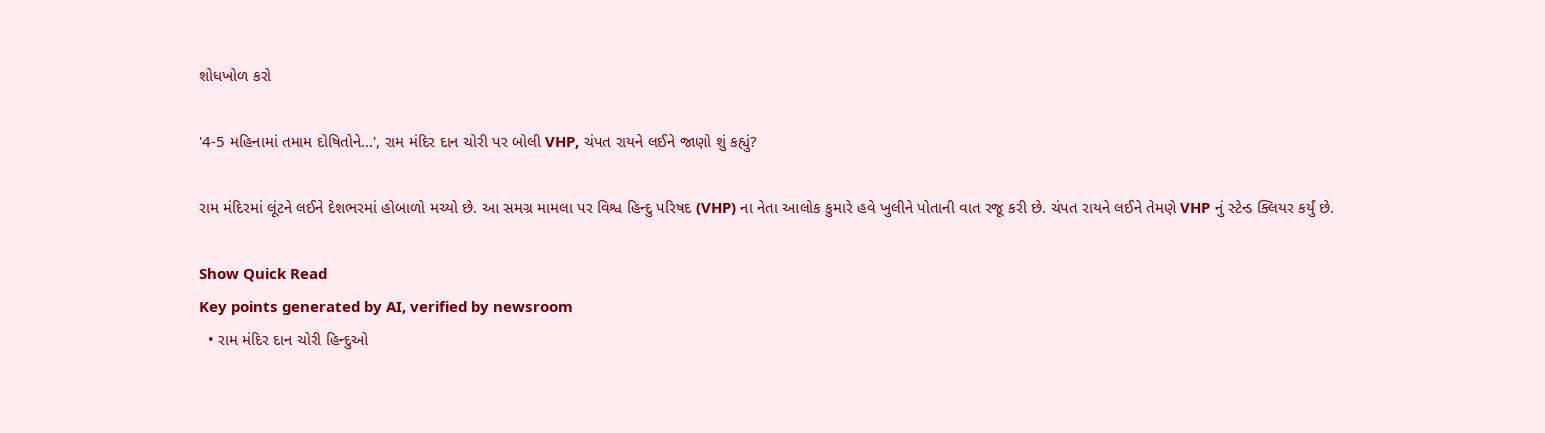શોધખોળ કરો

'4-5 મહિનામાં તમામ દોષિતોને...', રામ મંદિર દાન ચોરી પર બોલી VHP, ચંપત રાયને લઈને જાણો શું કહ્યું?

રામ મંદિરમાં લૂંટને લઈને દેશભરમાં હોબાળો મચ્યો છે. આ સમગ્ર મામલા પર વિશ્વ હિન્દુ પરિષદ (VHP) ના નેતા આલોક કુમારે હવે ખુલીને પોતાની વાત રજૂ કરી છે. ચંપત રાયને લઈને તેમણે VHP નું સ્ટેન્ડ ક્લિયર કર્યું છે.

Show Quick Read
Key points generated by AI, verified by newsroom
  • રામ મંદિર દાન ચોરી હિન્દુઓ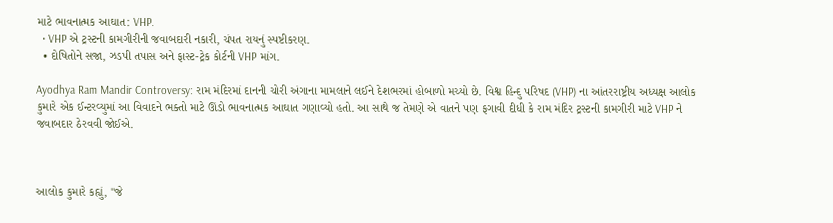માટે ભાવનાત્મક આઘાત: VHP.
  • VHP એ ટ્રસ્ટની કામગીરીની જવાબદારી નકારી, ચંપત રાયનું સ્પષ્ટીકરણ.
  • દોષિતોને સજા, ઝડપી તપાસ અને ફાસ્ટ-ટ્રેક કોર્ટની VHP માંગ.

Ayodhya Ram Mandir Controversy: રામ મંદિરમાં દાનની ચોરી અંગાના મામલાને લઈને દેશભરમાં હોબાળો મચ્યો છે. વિશ્વ હિન્દુ પરિષદ (VHP) ના આંતરરાષ્ટ્રીય અધ્યક્ષ આલોક કુમારે એક ઈન્ટરવ્યુમાં આ વિવાદને ભક્તો માટે ઊંડો ભાવનાત્મક આઘાત ગણાવ્યો હતો. આ સાથે જ તેમણે એ વાતને પણ ફગાવી દીધી કે રામ મંદિર ટ્રસ્ટની કામગીરી માટે VHP ને જવાબદાર ઠેરવવી જોઈએ.



આલોક કુમારે કહ્યું, "જે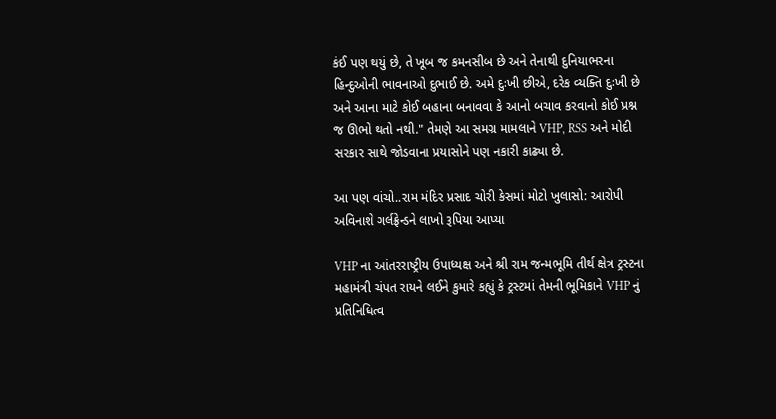કંઈ પણ થયું છે, તે ખૂબ જ કમનસીબ છે અને તેનાથી દુનિયાભરના હિન્દુઓની ભાવનાઓ દુભાઈ છે. અમે દુઃખી છીએ, દરેક વ્યક્તિ દુઃખી છે અને આના માટે કોઈ બહાના બનાવવા કે આનો બચાવ કરવાનો કોઈ પ્રશ્ન જ ઊભો થતો નથી." તેમણે આ સમગ્ર મામલાને VHP, RSS અને મોદી સરકાર સાથે જોડવાના પ્રયાસોને પણ નકારી કાઢ્યા છે.

આ પણ વાંચો..રામ મંદિર પ્રસાદ ચોરી કેસમાં મોટો ખુલાસો: આરોપી અવિનાશે ગર્લફ્રેન્ડને લાખો રૂપિયા આપ્યા

VHP ના આંતરરાષ્ટ્રીય ઉપાધ્યક્ષ અને શ્રી રામ જન્મભૂમિ તીર્થ ક્ષેત્ર ટ્રસ્ટના મહામંત્રી ચંપત રાયને લઈને કુમારે કહ્યું કે ટ્રસ્ટમાં તેમની ભૂમિકાને VHP નું પ્રતિનિધિત્વ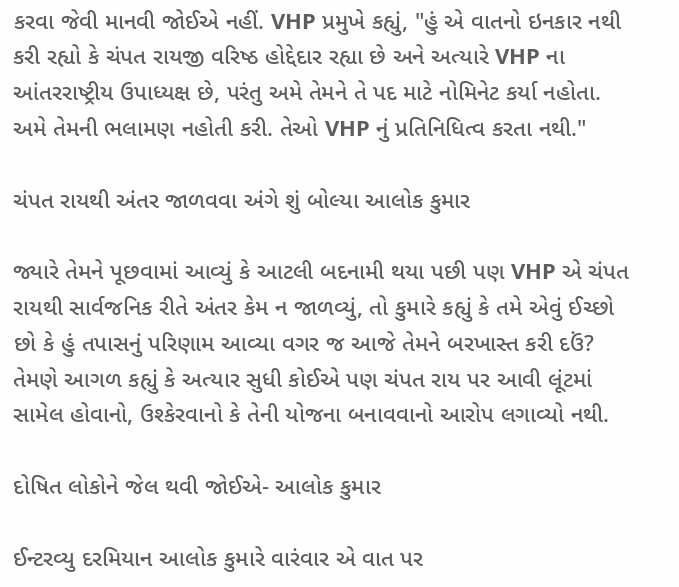કરવા જેવી માનવી જોઈએ નહીં. VHP પ્રમુખે કહ્યું, "હું એ વાતનો ઇનકાર નથી કરી રહ્યો કે ચંપત રાયજી વરિષ્ઠ હોદ્દેદાર રહ્યા છે અને અત્યારે VHP ના આંતરરાષ્ટ્રીય ઉપાધ્યક્ષ છે, પરંતુ અમે તેમને તે પદ માટે નોમિનેટ કર્યા નહોતા. અમે તેમની ભલામણ નહોતી કરી. તેઓ VHP નું પ્રતિનિધિત્વ કરતા નથી."

ચંપત રાયથી અંતર જાળવવા અંગે શું બોલ્યા આલોક કુમાર

જ્યારે તેમને પૂછવામાં આવ્યું કે આટલી બદનામી થયા પછી પણ VHP એ ચંપત રાયથી સાર્વજનિક રીતે અંતર કેમ ન જાળવ્યું, તો કુમારે કહ્યું કે તમે એવું ઈચ્છો છો કે હું તપાસનું પરિણામ આવ્યા વગર જ આજે તેમને બરખાસ્ત કરી દઉં? તેમણે આગળ કહ્યું કે અત્યાર સુધી કોઈએ પણ ચંપત રાય પર આવી લૂંટમાં સામેલ હોવાનો, ઉશ્કેરવાનો કે તેની યોજના બનાવવાનો આરોપ લગાવ્યો નથી.

દોષિત લોકોને જેલ થવી જોઈએ- આલોક કુમાર

ઈન્ટરવ્યુ દરમિયાન આલોક કુમારે વારંવાર એ વાત પર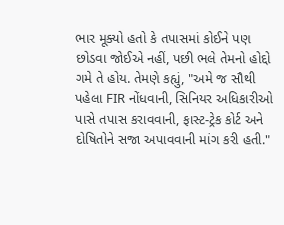ભાર મૂક્યો હતો કે તપાસમાં કોઈને પણ છોડવા જોઈએ નહીં, પછી ભલે તેમનો હોદ્દો ગમે તે હોય. તેમણે કહ્યું, "અમે જ સૌથી પહેલા FIR નોંધવાની, સિનિયર અધિકારીઓ પાસે તપાસ કરાવવાની, ફાસ્ટ-ટ્રેક કોર્ટ અને દોષિતોને સજા અપાવવાની માંગ કરી હતી."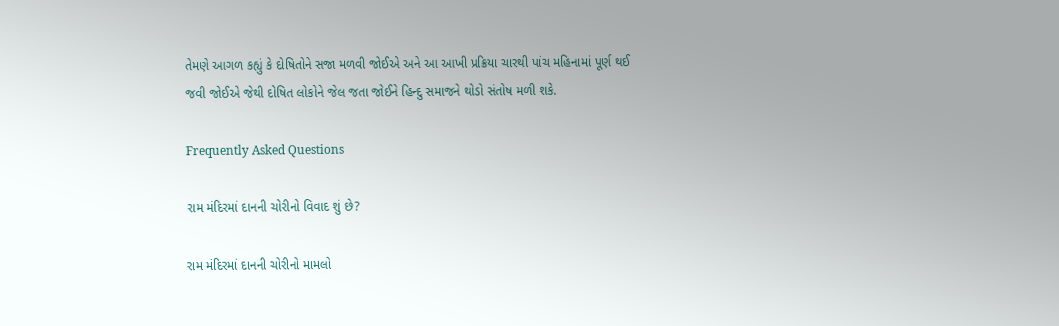તેમણે આગળ કહ્યું કે દોષિતોને સજા મળવી જોઈએ અને આ આખી પ્રક્રિયા ચારથી પાંચ મહિનામાં પૂર્ણ થઈ જવી જોઈએ જેથી દોષિત લોકોને જેલ જતા જોઈને હિન્દુ સમાજને થોડો સંતોષ મળી શકે.

Frequently Asked Questions

રામ મંદિરમાં દાનની ચોરીનો વિવાદ શું છે?

રામ મંદિરમાં દાનની ચોરીનો મામલો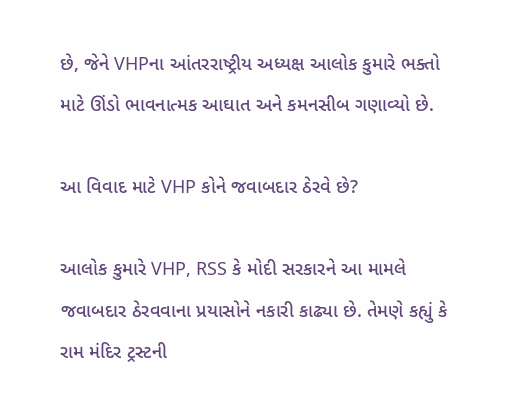છે, જેને VHPના આંતરરાષ્ટ્રીય અધ્યક્ષ આલોક કુમારે ભક્તો માટે ઊંડો ભાવનાત્મક આઘાત અને કમનસીબ ગણાવ્યો છે.

આ વિવાદ માટે VHP કોને જવાબદાર ઠેરવે છે?

આલોક કુમારે VHP, RSS કે મોદી સરકારને આ મામલે જવાબદાર ઠેરવવાના પ્રયાસોને નકારી કાઢ્યા છે. તેમણે કહ્યું કે રામ મંદિર ટ્રસ્ટની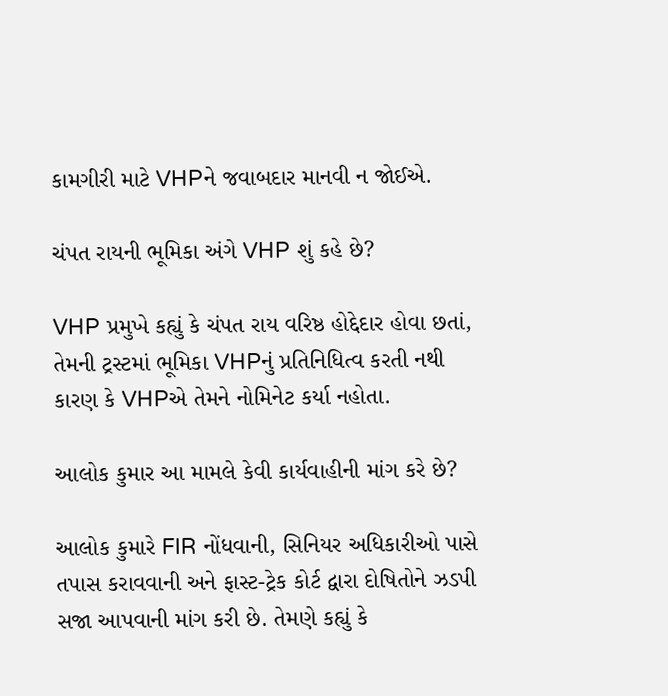કામગીરી માટે VHPને જવાબદાર માનવી ન જોઈએ.

ચંપત રાયની ભૂમિકા અંગે VHP શું કહે છે?

VHP પ્રમુખે કહ્યું કે ચંપત રાય વરિષ્ઠ હોદ્દેદાર હોવા છતાં, તેમની ટ્રસ્ટમાં ભૂમિકા VHPનું પ્રતિનિધિત્વ કરતી નથી કારણ કે VHPએ તેમને નોમિનેટ કર્યા નહોતા.

આલોક કુમાર આ મામલે કેવી કાર્યવાહીની માંગ કરે છે?

આલોક કુમારે FIR નોંધવાની, સિનિયર અધિકારીઓ પાસે તપાસ કરાવવાની અને ફાસ્ટ-ટ્રેક કોર્ટ દ્વારા દોષિતોને ઝડપી સજા આપવાની માંગ કરી છે. તેમણે કહ્યું કે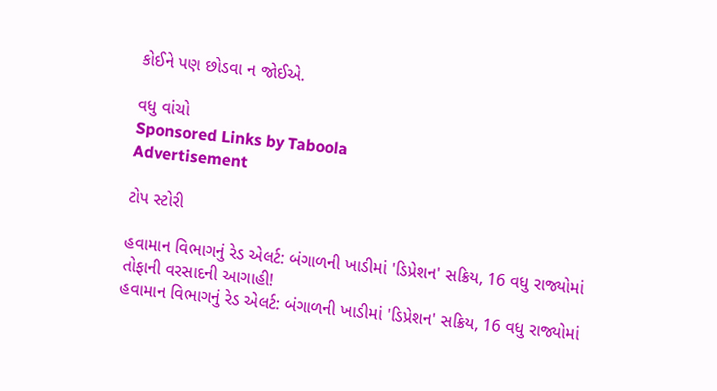કોઈને પણ છોડવા ન જોઈએ.

વધુ વાંચો
Sponsored Links by Taboola
Advertisement

ટોપ સ્ટોરી

હવામાન વિભાગનું રેડ એલર્ટ: બંગાળની ખાડીમાં 'ડિપ્રેશન' સક્રિય, 16 વધુ રાજ્યોમાં તોફાની વરસાદની આગાહી!
હવામાન વિભાગનું રેડ એલર્ટ: બંગાળની ખાડીમાં 'ડિપ્રેશન' સક્રિય, 16 વધુ રાજ્યોમાં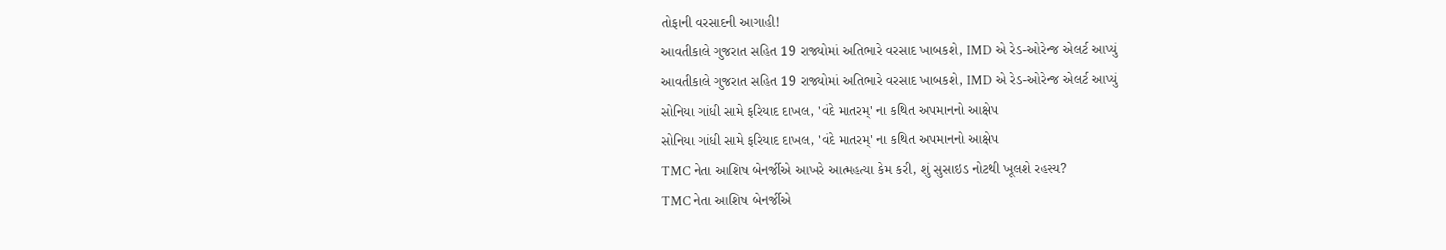તોફાની વરસાદની આગાહી!
આવતીકાલે ગુજરાત સહિત 19 રાજ્યોમાં અતિભારે વરસાદ ખાબકશે, IMD એ રેડ-ઓરેન્જ એલર્ટ આપ્યું
આવતીકાલે ગુજરાત સહિત 19 રાજ્યોમાં અતિભારે વરસાદ ખાબકશે, IMD એ રેડ-ઓરેન્જ એલર્ટ આપ્યું
સોનિયા ગાંધી સામે ફરિયાદ દાખલ, 'વંદે માતરમ્' ના કથિત અપમાનનો આક્ષેપ
સોનિયા ગાંધી સામે ફરિયાદ દાખલ, 'વંદે માતરમ્' ના કથિત અપમાનનો આક્ષેપ
TMC નેતા આશિષ બેનર્જીએ આખરે આત્મહત્યા કેમ કરી, શું સુસાઇડ નોટથી ખૂલશે રહસ્ય?
TMC નેતા આશિષ બેનર્જીએ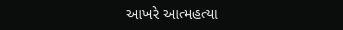આખરે આત્મહત્યા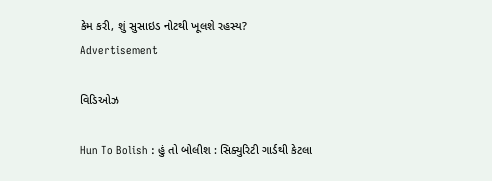કેમ કરી, શું સુસાઇડ નોટથી ખૂલશે રહસ્ય?
Advertisement

વિડિઓઝ

Hun To Bolish : હું તો બોલીશ : સિક્યુરિટી ગાર્ડથી કેટલા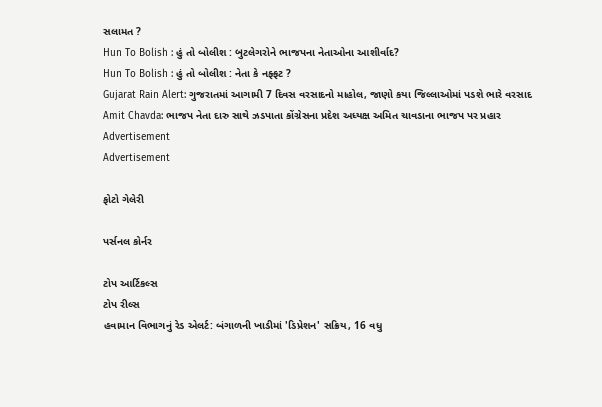સલામત ?
Hun To Bolish : હું તો બોલીશ : બુટલેગરોને ભાજપના નેતાઓના આશીર્વાદ?
Hun To Bolish : હું તો બોલીશ : નેતા કે નફ્ફટ ?
Gujarat Rain Alert: ગુજરાતમાં આગામી 7 દિવસ વરસાદનો માહોલ, જાણો કયા જિલ્લાઓમાં પડશે ભારે વરસાદ
Amit Chavda: ભાજપ નેતા દારુ સાથે ઝડપાતા કોંગ્રેસના પ્રદેશ અધ્યક્ષ અમિત ચાવડાના ભાજપ પર પ્રહાર
Advertisement
Advertisement

ફોટો ગેલેરી

પર્સનલ કોર્નર

ટોપ આર્ટિકલ્સ
ટોપ રીલ્સ
હવામાન વિભાગનું રેડ એલર્ટ: બંગાળની ખાડીમાં 'ડિપ્રેશન' સક્રિય, 16 વધુ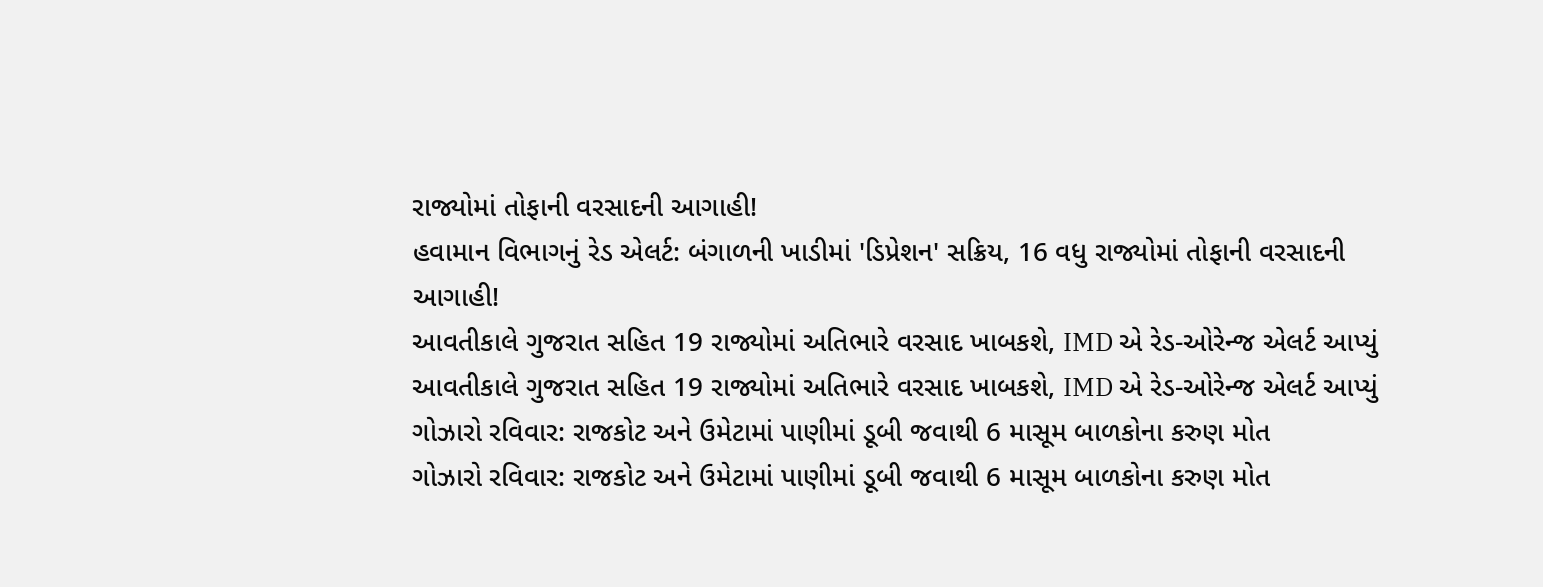રાજ્યોમાં તોફાની વરસાદની આગાહી!
હવામાન વિભાગનું રેડ એલર્ટ: બંગાળની ખાડીમાં 'ડિપ્રેશન' સક્રિય, 16 વધુ રાજ્યોમાં તોફાની વરસાદની આગાહી!
આવતીકાલે ગુજરાત સહિત 19 રાજ્યોમાં અતિભારે વરસાદ ખાબકશે, IMD એ રેડ-ઓરેન્જ એલર્ટ આપ્યું
આવતીકાલે ગુજરાત સહિત 19 રાજ્યોમાં અતિભારે વરસાદ ખાબકશે, IMD એ રેડ-ઓરેન્જ એલર્ટ આપ્યું
ગોઝારો રવિવાર: રાજકોટ અને ઉમેટામાં પાણીમાં ડૂબી જવાથી 6 માસૂમ બાળકોના કરુણ મોત
ગોઝારો રવિવાર: રાજકોટ અને ઉમેટામાં પાણીમાં ડૂબી જવાથી 6 માસૂમ બાળકોના કરુણ મોત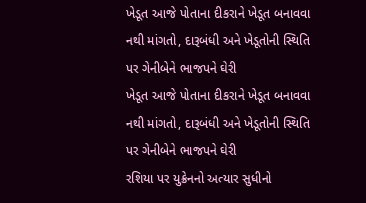ખેડૂત આજે પોતાના દીકરાને ખેડૂત બનાવવા નથી માંગતો, દારૂબંધી અને ખેડૂતોની સ્થિતિ પર ગેનીબેને ભાજપને ઘેરી
ખેડૂત આજે પોતાના દીકરાને ખેડૂત બનાવવા નથી માંગતો, દારૂબંધી અને ખેડૂતોની સ્થિતિ પર ગેનીબેને ભાજપને ઘેરી
રશિયા પર યુક્રેનનો અત્યાર સુધીનો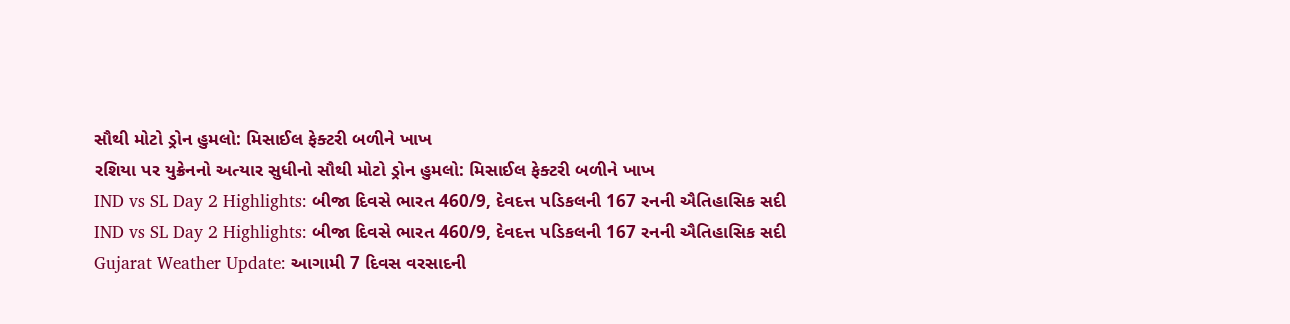સૌથી મોટો ડ્રોન હુમલો: મિસાઈલ ફેક્ટરી બળીને ખાખ
રશિયા પર યુક્રેનનો અત્યાર સુધીનો સૌથી મોટો ડ્રોન હુમલો: મિસાઈલ ફેક્ટરી બળીને ખાખ
IND vs SL Day 2 Highlights: બીજા દિવસે ભારત 460/9, દેવદત્ત પડિકલની 167 રનની ઐતિહાસિક સદી
IND vs SL Day 2 Highlights: બીજા દિવસે ભારત 460/9, દેવદત્ત પડિકલની 167 રનની ઐતિહાસિક સદી
Gujarat Weather Update: આગામી 7 દિવસ વરસાદની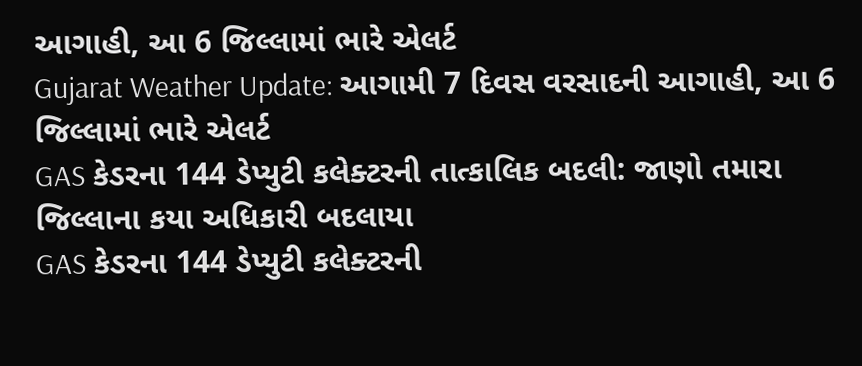આગાહી, આ 6 જિલ્લામાં ભારે એલર્ટ
Gujarat Weather Update: આગામી 7 દિવસ વરસાદની આગાહી, આ 6 જિલ્લામાં ભારે એલર્ટ
GAS કેડરના 144 ડેપ્યુટી કલેક્ટરની તાત્કાલિક બદલી: જાણો તમારા જિલ્લાના કયા અધિકારી બદલાયા
GAS કેડરના 144 ડેપ્યુટી કલેક્ટરની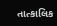તાત્કાલિક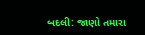બદલી: જાણો તમારા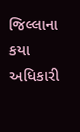જિલ્લાના કયા અધિકારી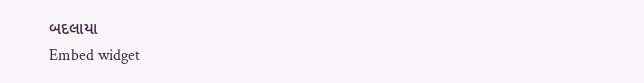બદલાયા
Embed widget